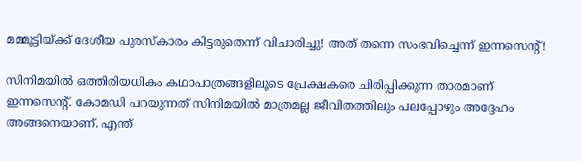മമ്മൂട്ടിയ്ക്ക് ദേശീയ പുരസ്‌കാരം കിട്ടരുതെന്ന് വിചാരിച്ചു! അത് തന്നെ സംഭവിച്ചെന്ന് ഇന്നസെന്റ്!

സിനിമയില്‍ ഒത്തിരിയധികം കഥാപാത്രങ്ങളിലൂടെ പ്രേക്ഷകരെ ചിരിപ്പിക്കുന്ന താരമാണ് ഇന്നസെന്റ്. കോമഡി പറയുന്നത് സിനിമയില്‍ മാത്രമല്ല ജീവിതത്തിലും പലപ്പോഴും അദ്ദേഹം അങ്ങനെയാണ്. എന്ത്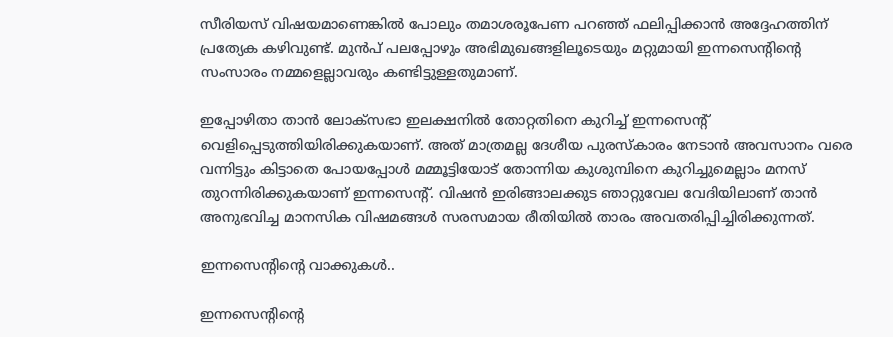സീരിയസ് വിഷയമാണെങ്കില്‍ പോലും തമാശരൂപേണ പറഞ്ഞ് ഫലിപ്പിക്കാന്‍ അദ്ദേഹത്തിന് പ്രത്യേക കഴിവുണ്ട്. മുന്‍പ് പലപ്പോഴും അഭിമുഖങ്ങളിലൂടെയും മറ്റുമായി ഇന്നസെന്റിന്റെ സംസാരം നമ്മളെല്ലാവരും കണ്ടിട്ടുള്ളതുമാണ്.

ഇപ്പോഴിതാ താന്‍ ലോക്‌സഭാ ഇലക്ഷനില്‍ തോറ്റതിനെ കുറിച്ച് ഇന്നസെന്റ് വെളിപ്പെടുത്തിയിരിക്കുകയാണ്. അത് മാത്രമല്ല ദേശീയ പുരസ്‌കാരം നേടാന്‍ അവസാനം വരെ വന്നിട്ടും കിട്ടാതെ പോയപ്പോള്‍ മമ്മൂട്ടിയോട് തോന്നിയ കുശുമ്പിനെ കുറിച്ചുമെല്ലാം മനസ് തുറന്നിരിക്കുകയാണ് ഇന്നസെന്റ്. വിഷന്‍ ഇരിങ്ങാലക്കുട ഞാറ്റുവേല വേദിയിലാണ് താന്‍ അനുഭവിച്ച മാനസിക വിഷമങ്ങള്‍ സരസമായ രീതിയില്‍ താരം അവതരിപ്പിച്ചിരിക്കുന്നത്.

ഇന്നസെന്റിന്റെ വാക്കുകള്‍..

ഇന്നസെന്റിന്റെ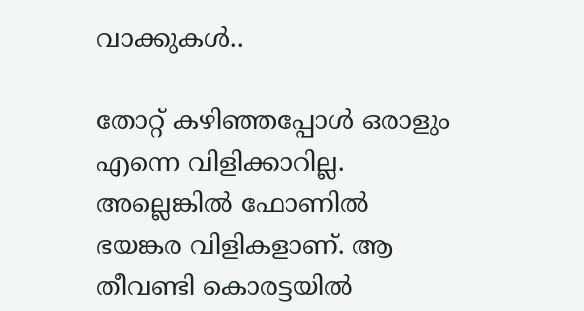വാക്കുകള്‍..

തോറ്റ് കഴിഞ്ഞപ്പോള്‍ ഒരാളും എന്നെ വിളിക്കാറില്ല. അല്ലെങ്കില്‍ ഫോണില്‍ ഭയങ്കര വിളികളാണ്. ആ തീവണ്ടി കൊരട്ടയില്‍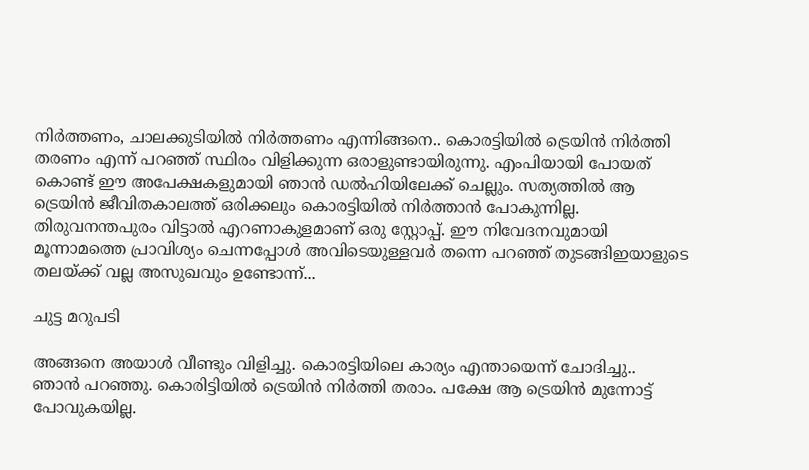നിര്‍ത്തണം, ചാലക്കുടിയില്‍ നിര്‍ത്തണം എന്നിങ്ങനെ.. കൊരട്ടിയില്‍ ട്രെയിന്‍ നിര്‍ത്തി തരണം എന്ന് പറഞ്ഞ് സ്ഥിരം വിളിക്കുന്ന ഒരാളുണ്ടായിരുന്നു. എംപിയായി പോയത് കൊണ്ട് ഈ അപേക്ഷകളുമായി ഞാന്‍ ഡല്‍ഹിയിലേക്ക് ചെല്ലും. സത്യത്തില്‍ ആ ട്രെയിന്‍ ജീവിതകാലത്ത് ഒരിക്കലും കൊരട്ടിയില്‍ നിര്‍ത്താന്‍ പോകുന്നില്ല. തിരുവനന്തപുരം വിട്ടാല്‍ എറണാകുളമാണ് ഒരു സ്റ്റോപ്പ്. ഈ നിവേദനവുമായി മൂന്നാമത്തെ പ്രാവിശ്യം ചെന്നപ്പോള്‍ അവിടെയുള്ളവര്‍ തന്നെ പറഞ്ഞ് തുടങ്ങിഇയാളുടെ തലയ്ക്ക് വല്ല അസുഖവും ഉണ്ടോന്ന്...

ചുട്ട മറുപടി

അങ്ങനെ അയാള്‍ വീണ്ടും വിളിച്ചു. കൊരട്ടിയിലെ കാര്യം എന്തായെന്ന് ചോദിച്ചു.. ഞാന്‍ പറഞ്ഞു. കൊരിട്ടിയില്‍ ട്രെയിന്‍ നിര്‍ത്തി തരാം. പക്ഷേ ആ ട്രെയിന്‍ മുന്നോട്ട് പോവുകയില്ല.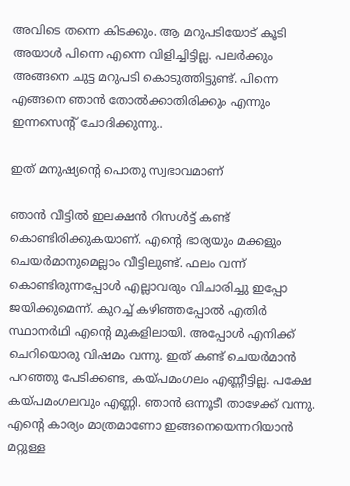അവിടെ തന്നെ കിടക്കും. ആ മറുപടിയോട് കൂടി അയാള്‍ പിന്നെ എന്നെ വിളിച്ചിട്ടില്ല. പലര്‍ക്കും അങ്ങനെ ചുട്ട മറുപടി കൊടുത്തിട്ടുണ്ട്. പിന്നെ എങ്ങനെ ഞാന്‍ തോല്‍ക്കാതിരിക്കും എന്നും ഇന്നസെന്റ് ചോദിക്കുന്നു..

ഇത് മനുഷ്യന്റെ പൊതു സ്വഭാവമാണ്

ഞാന്‍ വീട്ടില്‍ ഇലക്ഷന്‍ റിസള്‍ട്ട് കണ്ട് കൊണ്ടിരിക്കുകയാണ്. എന്റെ ഭാര്യയും മക്കളും ചെയര്‍മാനുമെല്ലാം വീട്ടിലുണ്ട്. ഫലം വന്ന് കൊണ്ടിരുന്നപ്പോള്‍ എല്ലാവരും വിചാരിച്ചു ഇപ്പോ ജയിക്കുമെന്ന്. കുറച്ച് കഴിഞ്ഞപ്പോല്‍ എതിര്‍ സ്ഥാനര്‍ഥി എന്റെ മുകളിലായി. അപ്പോള്‍ എനിക്ക് ചെറിയൊരു വിഷമം വന്നു. ഇത് കണ്ട് ചെയര്‍മാന്‍ പറഞ്ഞു പേടിക്കണ്ട, കയ്പമംഗലം എണ്ണീട്ടില്ല. പക്ഷേ കയ്പമംഗലവും എണ്ണി. ഞാന്‍ ഒന്നൂടീ താഴേക്ക് വന്നു. എന്റെ കാര്യം മാത്രമാണോ ഇങ്ങനെയെന്നറിയാന്‍ മറ്റുള്ള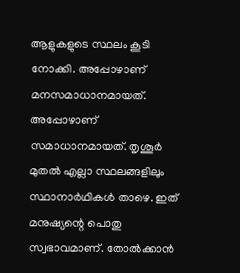ആളുകളുടെ സ്ഥലം കൂടി നോക്കി. അപ്പോഴാണ് മനസമാധാനമായത്. അപ്പോഴാണ് സമാധാനമായത്. തൃശൂര്‍ മുതല്‍ എല്ലാ സ്ഥലങ്ങളിലും സ്ഥാനാര്‍ഥികള്‍ താഴെ. ഇത് മനുഷ്യന്റെ പൊതു സ്വഭാവമാണ്. തോല്‍ക്കാന്‍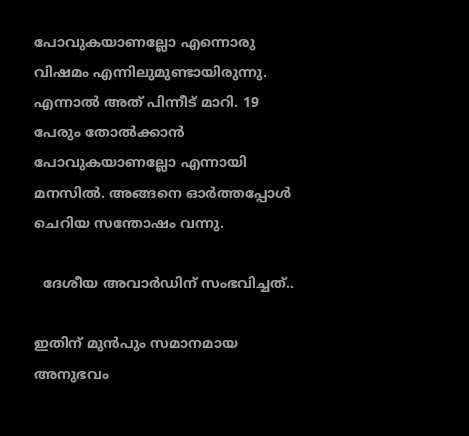പോവുകയാണല്ലോ എന്നൊരു വിഷമം എന്നിലുമുണ്ടായിരുന്നു. എന്നാല്‍ അത് പിന്നീട് മാറി. 19 പേരും തോല്‍ക്കാന്‍ പോവുകയാണല്ലോ എന്നായി മനസില്‍. അങ്ങനെ ഓര്‍ത്തപ്പോള്‍ ചെറിയ സന്തോഷം വന്നു.

  ദേശീയ അവാര്‍ഡിന് സംഭവിച്ചത്..

ഇതിന് മുന്‍പും സമാനമായ അനുഭവം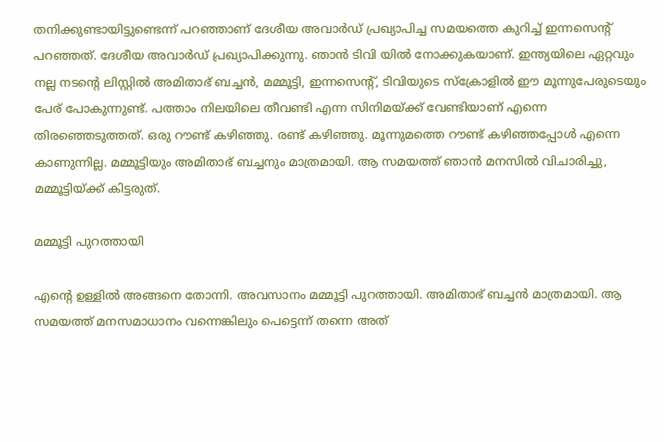തനിക്കുണ്ടായിട്ടുണ്ടെന്ന് പറഞ്ഞാണ് ദേശീയ അവാര്‍ഡ് പ്രഖ്യാപിച്ച സമയത്തെ കുറിച്ച് ഇന്നസെന്റ് പറഞ്ഞത്. ദേശീയ അവാര്‍ഡ് പ്രഖ്യാപിക്കുന്നു. ഞാന്‍ ടിവി യില്‍ നോക്കുകയാണ്. ഇന്ത്യയിലെ ഏറ്റവും നല്ല നടന്റെ ലിസ്റ്റില്‍ അമിതാഭ് ബച്ചന്‍, മമ്മൂട്ടി, ഇന്നസെന്റ്, ടിവിയുടെ സ്‌ക്രോളില്‍ ഈ മൂന്നുപേരുടെയും പേര് പോകുന്നുണ്ട്. പത്താം നിലയിലെ തീവണ്ടി എന്ന സിനിമയ്ക്ക് വേണ്ടിയാണ് എന്നെ തിരഞ്ഞെടുത്തത്. ഒരു റൗണ്ട് കഴിഞ്ഞു. രണ്ട് കഴിഞ്ഞു. മൂന്നുമത്തെ റൗണ്ട് കഴിഞ്ഞപ്പോള്‍ എന്നെ കാണുന്നില്ല. മമ്മൂട്ടിയും അമിതാഭ് ബച്ചനും മാത്രമായി. ആ സമയത്ത് ഞാന്‍ മനസില്‍ വിചാരിച്ചു, മമ്മൂട്ടിയ്ക്ക് കിട്ടരുത്.

മമ്മൂട്ടി പുറത്തായി

എന്റെ ഉള്ളില്‍ അങ്ങനെ തോന്നി. അവസാനം മമ്മൂട്ടി പുറത്തായി. അമിതാഭ് ബച്ചന്‍ മാത്രമായി. ആ സമയത്ത് മനസമാധാനം വന്നെങ്കിലും പെട്ടെന്ന് തന്നെ അത്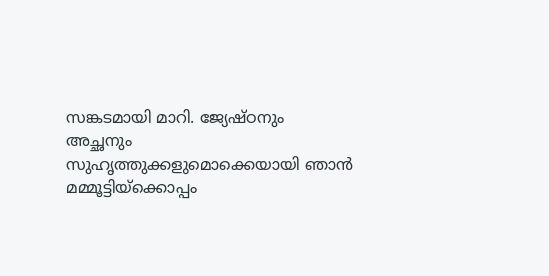സങ്കടമായി മാറി. ജ്യേഷ്ഠനും അച്ഛനും സുഹൃത്തുക്കളുമൊക്കെയായി ഞാന്‍ മമ്മൂട്ടിയ്‌ക്കൊപ്പം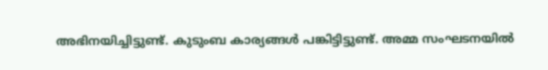അഭിനയിച്ചിട്ടുണ്ട്. കുടുംബ കാര്യങ്ങള്‍ പങ്കിട്ടിട്ടുണ്ട്. അമ്മ സംഘടനയില്‍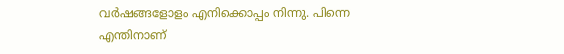വര്‍ഷങ്ങളോളം എനിക്കൊപ്പം നിന്നു. പിന്നെ എന്തിനാണ്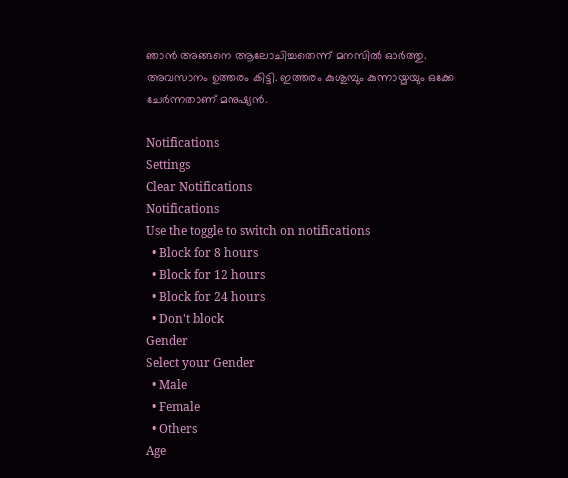ഞാന്‍ അങ്ങനെ ആലോചിച്ചതെന്ന് മനസില്‍ ഓര്‍ത്തു. അവസാനം ഉത്തരം കിട്ടി. ഇത്തരം കുശുമ്പും കുന്നായ്മയും ഒക്കേ ചേര്‍ന്നതാണ് മനുഷ്യന്‍.

Notifications
Settings
Clear Notifications
Notifications
Use the toggle to switch on notifications
  • Block for 8 hours
  • Block for 12 hours
  • Block for 24 hours
  • Don't block
Gender
Select your Gender
  • Male
  • Female
  • Others
Age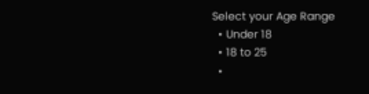Select your Age Range
  • Under 18
  • 18 to 25
  •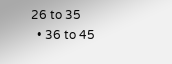26 to 35
  • 36 to 45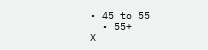• 45 to 55
  • 55+
X